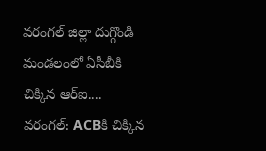వరంగల్ జిల్లా దుగ్గొండి మండలంలో ఏసీబీకి చిక్కిన ఆర్ఐ....
వరంగల్: ACBకి చిక్కిన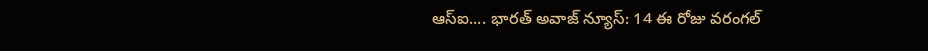ఆస్ఐ.... భారత్ అవాజ్ న్యూస్: 14 ఈ రోజు వరంగల్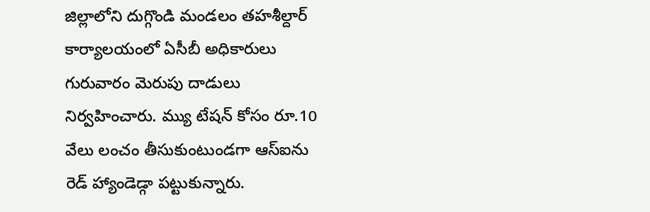జిల్లాలోని దుగ్గొండి మండలం తహశీల్దార్ కార్యాలయంలో ఏసీబీ అధికారులు గురువారం మెరుపు దాడులు నిర్వహించారు. మ్యు టేషన్ కోసం రూ.10 వేలు లంచం తీసుకుంటుండగా ఆస్ఐను రెడ్ హ్యాండెడ్గా పట్టుకున్నారు.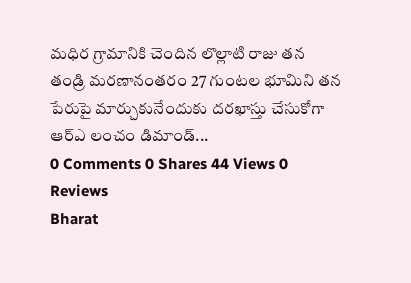మధిర గ్రామానికి చెందిన లొల్లాటి రాజు తన తండ్రి మరణానంతరం 27 గుంటల భూమిని తన పేరుపై మార్చుకునేందుకు దరఖాస్తు చేసుకోగా ఆర్ఎ లంచం డిమాండ్...
0 Comments 0 Shares 44 Views 0 Reviews
Bharat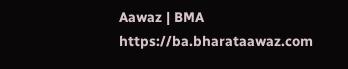Aawaz | BMA https://ba.bharataawaz.com